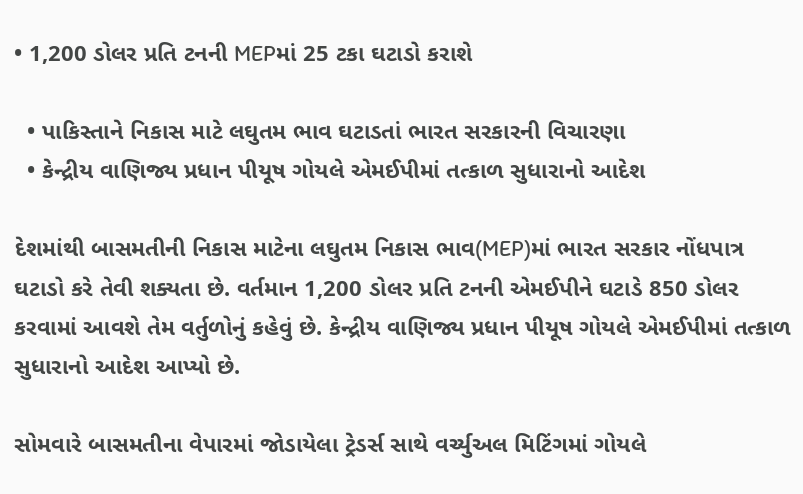• 1,200 ડોલર પ્રતિ ટનની MEPમાં 25 ટકા ઘટાડો કરાશે

  • પાકિસ્તાને નિકાસ માટે લઘુતમ ભાવ ઘટાડતાં ભારત સરકારની વિચારણા
  • કેન્દ્રીય વાણિજ્ય પ્રધાન પીયૂષ ગોયલે એમઈપીમાં તત્કાળ સુધારાનો આદેશ

દેશમાંથી બાસમતીની નિકાસ માટેના લઘુતમ નિકાસ ભાવ(MEP)માં ભારત સરકાર નોંધપાત્ર ઘટાડો કરે તેવી શક્યતા છે. વર્તમાન 1,200 ડોલર પ્રતિ ટનની એમઈપીને ઘટાડે 850 ડોલર કરવામાં આવશે તેમ વર્તુળોનું કહેવું છે. કેન્દ્રીય વાણિજ્ય પ્રધાન પીયૂષ ગોયલે એમઈપીમાં તત્કાળ સુધારાનો આદેશ આપ્યો છે.

સોમવારે બાસમતીના વેપારમાં જોડાયેલા ટ્રેડર્સ સાથે વર્ચ્યુઅલ મિટિંગમાં ગોયલે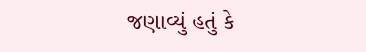જણાવ્યું હતું કે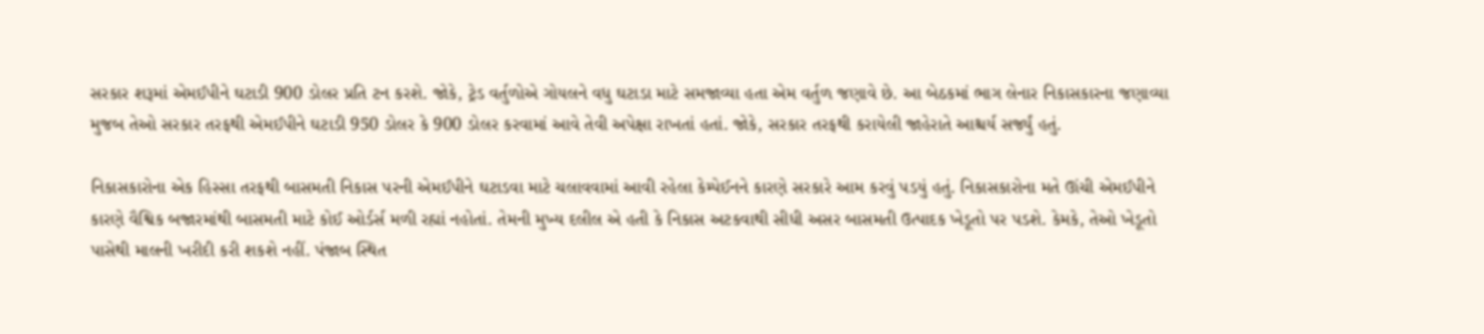સરકાર શરૂમાં એમઈપીને ઘટાડી 900 ડોલર પ્રતિ ટન કરશે. જોકે, ટ્રેડ વર્તુળોએ ગોયલને વધુ ઘટાડા માટે સમજાવ્યા હતા એમ વર્તુળ જણાવે છે. આ બેઠકમાં ભાગ લેનાર નિકાસકારના જણાવ્યા મુજબ તેઓ સરકાર તરફથી એમઈપીને ઘટાડી 950 ડોલર કે 900 ડોલર કરવામાં આવે તેવી અપેક્ષા રાખતાં હતાં. જોકે, સરકાર તરફથી કરાયેલી જાહેરાતે આશ્ચર્ય સર્જ્યું હતું.

નિકાસકારોના એક હિસ્સા તરફથી બાસમતી નિકાસ પરની એમઈપીને ઘટાડવા માટે ચલાવવામાં આવી રહેલા કેમ્પેઈનને કારણે સરકારે આમ કરવું પડયું હતું. નિકાસકારોના મતે ઊંચી એમઈપીને કારણે વૈશ્વિક બજારમાંથી બાસમતી માટે કોઈ ઓર્ડર્સ મળી રહ્યાં નહોતાં. તેમની મુખ્ય દલીલ એ હતી કે નિકાસ અટકવાથી સીધી અસર બાસમતી ઉત્પાદક ખેડૂતો પર પડશે. કેમકે, તેઓ ખેડૂતો પાસેથી માલની ખરીદી કરી શકશે નહીં. પંજાબ સ્થિત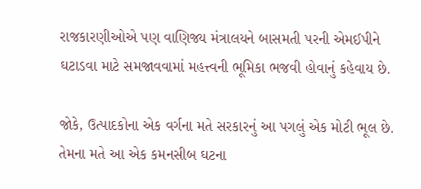રાજકારણીઓએ પણ વાણિજ્ય મંત્રાલયને બાસમતી પરની એમઈપીને ઘટાડવા માટે સમજાવવામાં મહત્ત્વની ભૂમિકા ભજવી હોવાનું કહેવાય છે.

જોકે, ઉત્પાદકોના એક વર્ગના મતે સરકારનું આ પગલું એક મોટી ભૂલ છે. તેમના મતે આ એક કમનસીબ ઘટના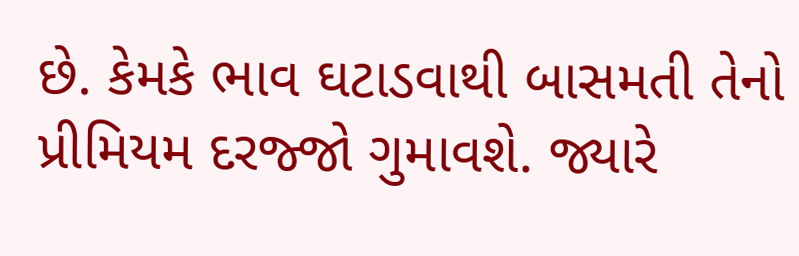છે. કેમકે ભાવ ઘટાડવાથી બાસમતી તેનો પ્રીમિયમ દરજ્જો ગુમાવશે. જ્યારે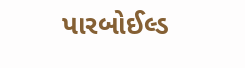પારબોઈલ્ડ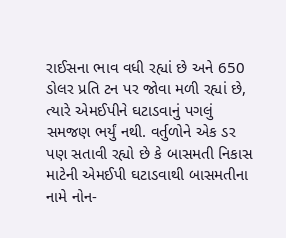રાઈસના ભાવ વધી રહ્યાં છે અને 650 ડોલર પ્રતિ ટન પર જોવા મળી રહ્યાં છે, ત્યારે એમઈપીને ઘટાડવાનું પગલું સમજણ ભર્યું નથી. વર્તુળોને એક ડર પણ સતાવી રહ્યો છે કે બાસમતી નિકાસ માટેની એમઈપી ઘટાડવાથી બાસમતીના નામે નોન-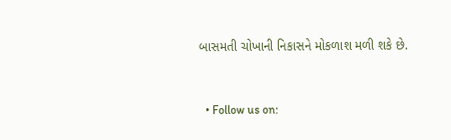બાસમતી ચોખાની નિકાસને મોકળાશ મળી શકે છે.


  • Follow us on: